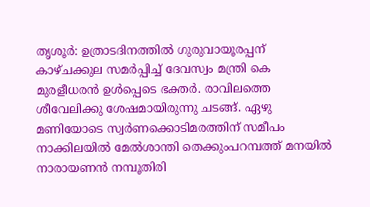തൃശൂർ: ഉത്രാടദിനത്തിൽ ഗുരുവായൂരപ്പന് കാഴ്ചക്കുല സമർപ്പിച്ച് ദേവസ്വം മന്ത്രി കെ മുരളീധരൻ ഉൾപ്പെടെ ഭക്തർ. രാവിലത്തെ ശീവേലിക്കു ശേഷമായിരുന്നു ചടങ്ങ്. ഏഴു മണിയോടെ സ്വർണക്കൊടിമരത്തിന് സമീപം നാക്കിലയിൽ മേൽശാന്തി തെക്കുംപറമ്പത്ത് മനയിൽ നാരായണൻ നമ്പൂതിരി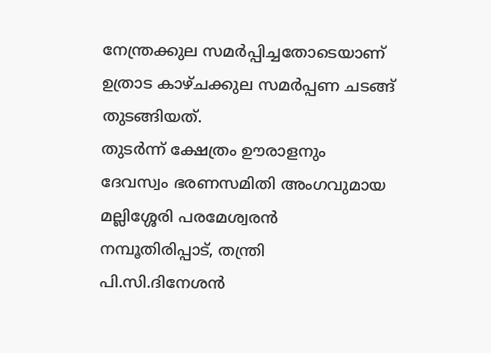നേന്ത്രക്കുല സമർപ്പിച്ചതോടെയാണ് ഉത്രാട കാഴ്ചക്കുല സമർപ്പണ ചടങ്ങ് തുടങ്ങിയത്.
തുടർന്ന് ക്ഷേത്രം ഊരാളനും ദേവസ്വം ഭരണസമിതി അംഗവുമായ മല്ലിശ്ശേരി പരമേശ്വരൻ നമ്പൂതിരിപ്പാട്, തന്ത്രി പി.സി.ദിനേശൻ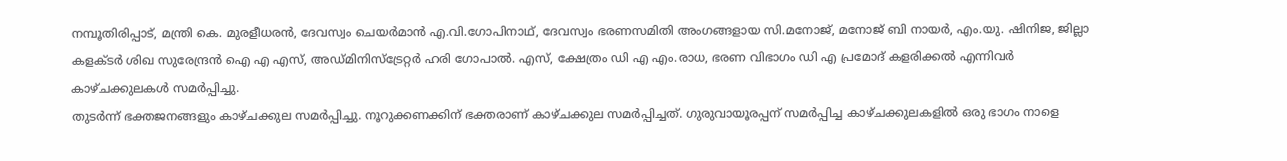നമ്പൂതിരിപ്പാട്, മന്ത്രി കെ. മുരളീധരൻ, ദേവസ്വം ചെയർമാൻ എ.വി.ഗോപിനാഥ്, ദേവസ്വം ഭരണസമിതി അംഗങ്ങളായ സി.മനോജ്, മനോജ് ബി നായർ, എം.യു. ഷിനിജ, ജില്ലാ കളക്ടർ ശിഖ സുരേന്ദ്രൻ ഐ എ എസ്, അഡ്മിനിസ്ട്രേറ്റർ ഹരി ഗോപാൽ. എസ്, ക്ഷേത്രം ഡി എ എം.രാധ, ഭരണ വിഭാഗം ഡി എ പ്രമോദ് കളരിക്കൽ എന്നിവർ കാഴ്ചക്കുലകൾ സമർപ്പിച്ചു.
തുടർന്ന് ഭക്തജനങ്ങളും കാഴ്ചക്കുല സമർപ്പിച്ചു. നൂറുക്കണക്കിന് ഭക്തരാണ് കാഴ്ചക്കുല സമർപ്പിച്ചത്. ഗുരുവായൂരപ്പന് സമർപ്പിച്ച കാഴ്ചക്കുലകളിൽ ഒരു ഭാഗം നാളെ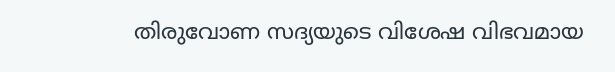തിരുവോണ സദ്യയുടെ വിശേഷ വിഭവമായ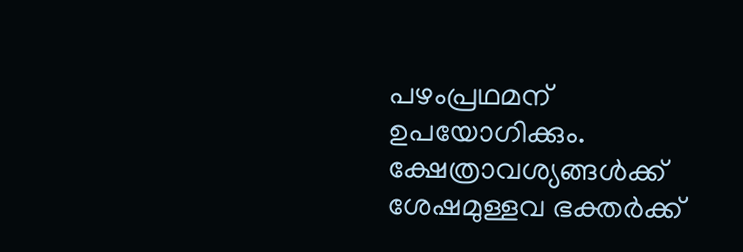പഴംപ്രഥമന് ഉപയോഗിക്കും. ക്ഷേത്രാവശ്യങ്ങൾക്ക് ശേഷമുള്ളവ ഭക്തർക്ക്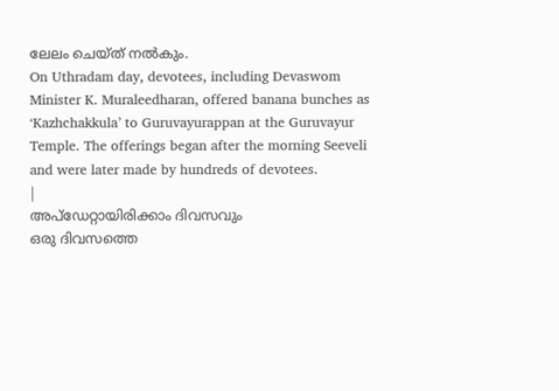ലേലം ചെയ്ത് നൽകും.
On Uthradam day, devotees, including Devaswom Minister K. Muraleedharan, offered banana bunches as ‘Kazhchakkula’ to Guruvayurappan at the Guruvayur Temple. The offerings began after the morning Seeveli and were later made by hundreds of devotees.
|
അപ്ഡേറ്റായിരിക്കാം ദിവസവും
ഒരു ദിവസത്തെ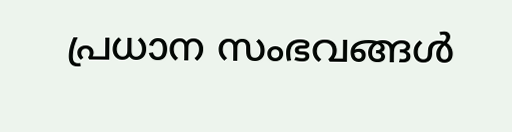പ്രധാന സംഭവങ്ങൾ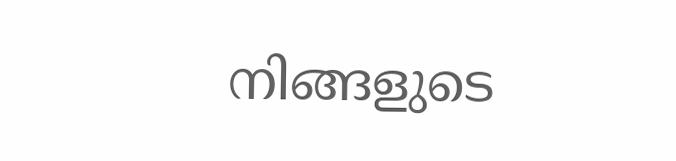നിങ്ങളുടെ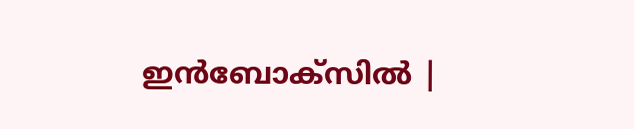ഇൻബോക്സിൽ |